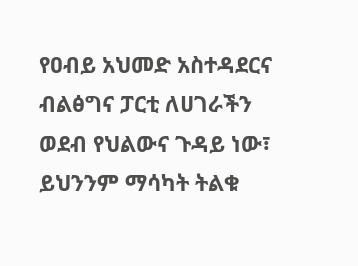የዐብይ አህመድ አስተዳደርና ብልፅግና ፓርቲ ለሀገራችን ወደብ የህልውና ጉዳይ ነው፣ ይህንንም ማሳካት ትልቁ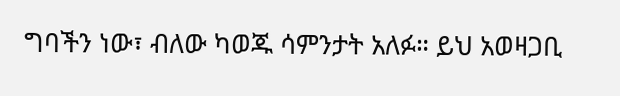ግባችን ነው፣ ብለው ካወጁ ሳምንታት አለፉ። ይህ አወዛጋቢ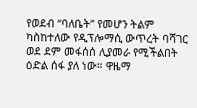የወደብ “ባለቤት” የመሆን ትልም ካስከተለው የዲፕሎማሲ ውጥረት ባሻገር ወደ ደም መፋሰሰ ሊያመራ የሚችልበት ዕድል ሰፋ ያለ ነው። ዋዜማ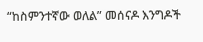“ከስምንተኛው ወለል” መሰናዶ እንግዶች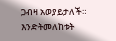ጋብዛ አወያይታለች። እንድትመለከቱት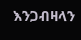እንጋብዛላን